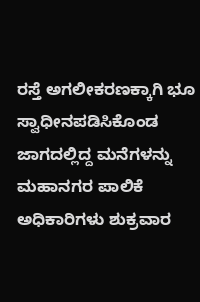ರಸ್ತೆ ಅಗಲೀಕರಣಕ್ಕಾಗಿ ಭೂ ಸ್ವಾಧೀನಪಡಿಸಿಕೊಂಡ ಜಾಗದಲ್ಲಿದ್ದ ಮನೆಗಳನ್ನು ಮಹಾನಗರ ಪಾಲಿಕೆ ಅಧಿಕಾರಿಗಳು ಶುಕ್ರವಾರ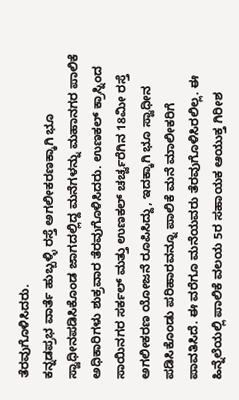ತೆರವುಗೊಳಿಸಿದರು.
ಕನ್ನಡಪ್ರಭ ವಾರ್ತೆ ಹುಬ್ಬಳ್ಳಿ ರಸ್ತೆ ಅಗಲೀಕರಣಕ್ಕಾಗಿ ಭೂ ಸ್ವಾಧೀನಪಡಿಸಿಕೊಂಡ ಜಾಗದಲ್ಲಿದ್ದ ಮನೆಗಳನ್ನು ಮಹಾನಗರ ಪಾಲಿಕೆ ಅಧಿಕಾರಿಗಳು ಶುಕ್ರವಾರ ತೆರವುಗೊಳಿಸಿದರು. ಉಣಕಲ್ ಕ್ರಾಸ್ನಿಂದ ಸಾಯಿನಗರ ಸರ್ಕಲ್ ಮತ್ತು ಉಣಕಲ್ ಚರ್ಚ್ವರೆಗಿನ 18ಮೀ ರಸ್ತೆ ಅಗಲೀಕರಣ ಯೋಜನೆ ರೂಪಿಸಿದ್ದು, ಇದಕ್ಕಾಗಿ ಭೂ ಸ್ವಾಧೀನ ಪಡಿಸಿಕೊಂಡು ಪರಿಹಾರವನ್ನೂ ಪಾಲಿಕೆ ಮನೆ ಮಾಲೀಕರಿಗೆ ಪಾವತಿಸಿದೆ. ಈ ವರೆಗೂ ಮನೆಯವರು ತೆರವುಗೊಳಿಸಿರಲಿಲ್ಲ. ಈ ಹಿನ್ನೆಲೆಯಲ್ಲಿ ಪಾಲಿಕೆ ವಲಯ 5ರ ಸಹಾಯಕ ಆಯುಕ್ತ ಗಿರೀಶ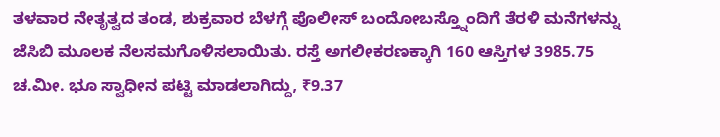ತಳವಾರ ನೇತೃತ್ವದ ತಂಡ, ಶುಕ್ರವಾರ ಬೆಳಗ್ಗೆ ಪೊಲೀಸ್ ಬಂದೋಬಸ್ತ್ನೊಂದಿಗೆ ತೆರಳಿ ಮನೆಗಳನ್ನು ಜೆಸಿಬಿ ಮೂಲಕ ನೆಲಸಮಗೊಳಿಸಲಾಯಿತು. ರಸ್ತೆ ಅಗಲೀಕರಣಕ್ಕಾಗಿ 160 ಆಸ್ತಿಗಳ 3985.75 ಚ.ಮೀ. ಭೂ ಸ್ವಾಧೀನ ಪಟ್ಟಿ ಮಾಡಲಾಗಿದ್ದು, ₹9.37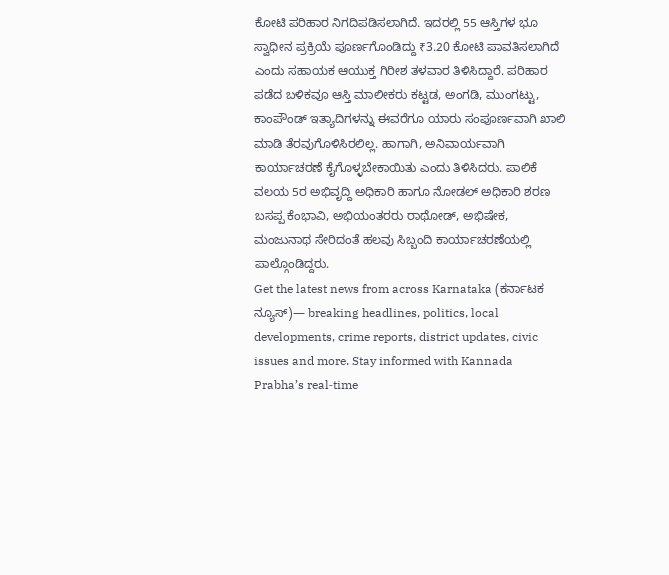ಕೋಟಿ ಪರಿಹಾರ ನಿಗದಿಪಡಿಸಲಾಗಿದೆ. ಇದರಲ್ಲಿ 55 ಆಸ್ತಿಗಳ ಭೂ ಸ್ವಾಧೀನ ಪ್ರಕ್ರಿಯೆ ಪೂರ್ಣಗೊಂಡಿದ್ದು ₹3.20 ಕೋಟಿ ಪಾವತಿಸಲಾಗಿದೆ ಎಂದು ಸಹಾಯಕ ಆಯುಕ್ತ ಗಿರೀಶ ತಳವಾರ ತಿಳಿಸಿದ್ದಾರೆ. ಪರಿಹಾರ ಪಡೆದ ಬಳಿಕವೂ ಆಸ್ತಿ ಮಾಲೀಕರು ಕಟ್ಟಡ, ಅಂಗಡಿ, ಮುಂಗಟ್ಟು, ಕಾಂಪೌಂಡ್ ಇತ್ಯಾದಿಗಳನ್ನು ಈವರೆಗೂ ಯಾರು ಸಂಪೂರ್ಣವಾಗಿ ಖಾಲಿ ಮಾಡಿ ತೆರವುಗೊಳಿಸಿರಲಿಲ್ಲ. ಹಾಗಾಗಿ, ಅನಿವಾರ್ಯವಾಗಿ ಕಾರ್ಯಾಚರಣೆ ಕೈಗೊಳ್ಳಬೇಕಾಯಿತು ಎಂದು ತಿಳಿಸಿದರು. ಪಾಲಿಕೆ ವಲಯ 5ರ ಅಭಿವೃದ್ದಿ ಅಧಿಕಾರಿ ಹಾಗೂ ನೋಡಲ್ ಅಧಿಕಾರಿ ಶರಣ ಬಸಪ್ಪ ಕೆಂಭಾವಿ, ಅಭಿಯಂತರರು ರಾಥೋಡ್, ಅಭಿಷೇಕ, ಮಂಜುನಾಥ ಸೇರಿದಂತೆ ಹಲವು ಸಿಬ್ಬಂದಿ ಕಾರ್ಯಾಚರಣೆಯಲ್ಲಿ ಪಾಲ್ಗೊಂಡಿದ್ದರು.
Get the latest news from across Karnataka (ಕರ್ನಾಟಕ ನ್ಯೂಸ್)— breaking headlines, politics, local developments, crime reports, district updates, civic issues and more. Stay informed with Kannada Prabha’s real‑time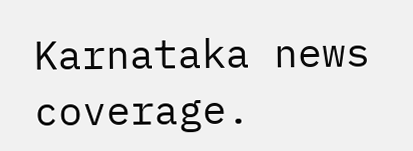Karnataka news coverage.